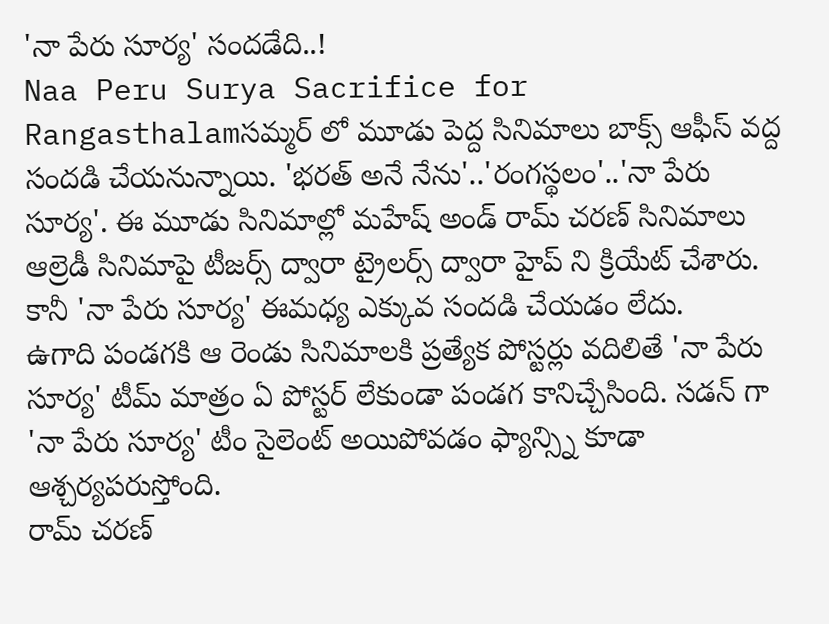'నా పేరు సూర్య' సందడేది..!
Naa Peru Surya Sacrifice for Rangasthalamసమ్మర్ లో మూడు పెద్ద సినిమాలు బాక్స్ ఆఫీస్ వద్ద సందడి చేయనున్నాయి. 'భరత్ అనే నేను'..'రంగస్థలం'..'నా పేరు సూర్య'. ఈ మూడు సినిమాల్లో మహేష్ అండ్ రామ్ చరణ్ సినిమాలు ఆల్రెడీ సినిమాపై టీజర్స్ ద్వారా ట్రైలర్స్ ద్వారా హైప్ ని క్రియేట్ చేశారు. కానీ 'నా పేరు సూర్య' ఈమధ్య ఎక్కువ సందడి చేయడం లేదు.
ఉగాది పండగకి ఆ రెండు సినిమాలకి ప్రత్యేక పోస్టర్లు వదిలితే 'నా పేరు సూర్య' టీమ్ మాత్రం ఏ పోస్టర్ లేకుండా పండగ కానిచ్చేసింది. సడన్ గా 'నా పేరు సూర్య' టీం సైలెంట్ అయిపోవడం ఫ్యాన్స్ని కూడా ఆశ్చర్యపరుస్తోంది.
రామ్ చరణ్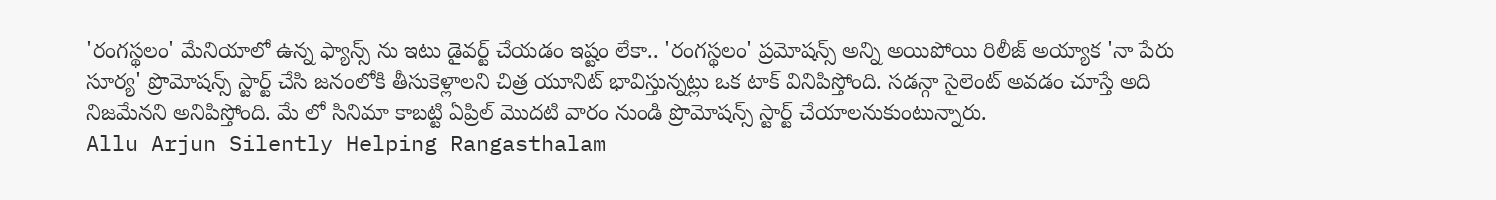'రంగస్థలం' మేనియాలో ఉన్న ఫ్యాన్స్ ను ఇటు డైవర్ట్ చేయడం ఇష్టం లేకా.. 'రంగస్థలం' ప్రమోషన్స్ అన్ని అయిపోయి రిలీజ్ అయ్యాక 'నా పేరు సూర్య' ప్రొమోషన్స్ స్టార్ట్ చేసి జనంలోకి తీసుకెళ్లాలని చిత్ర యూనిట్ భావిస్తున్నట్లు ఒక టాక్ వినిపిస్తోంది. సడన్గా సైలెంట్ అవడం చూస్తే అది నిజమేనని అనిపిస్తోంది. మే లో సినిమా కాబట్టి ఏప్రిల్ మొదటి వారం నుండి ప్రొమోషన్స్ స్టార్ట్ చేయాలనుకుంటున్నారు.
Allu Arjun Silently Helping Rangasthalam